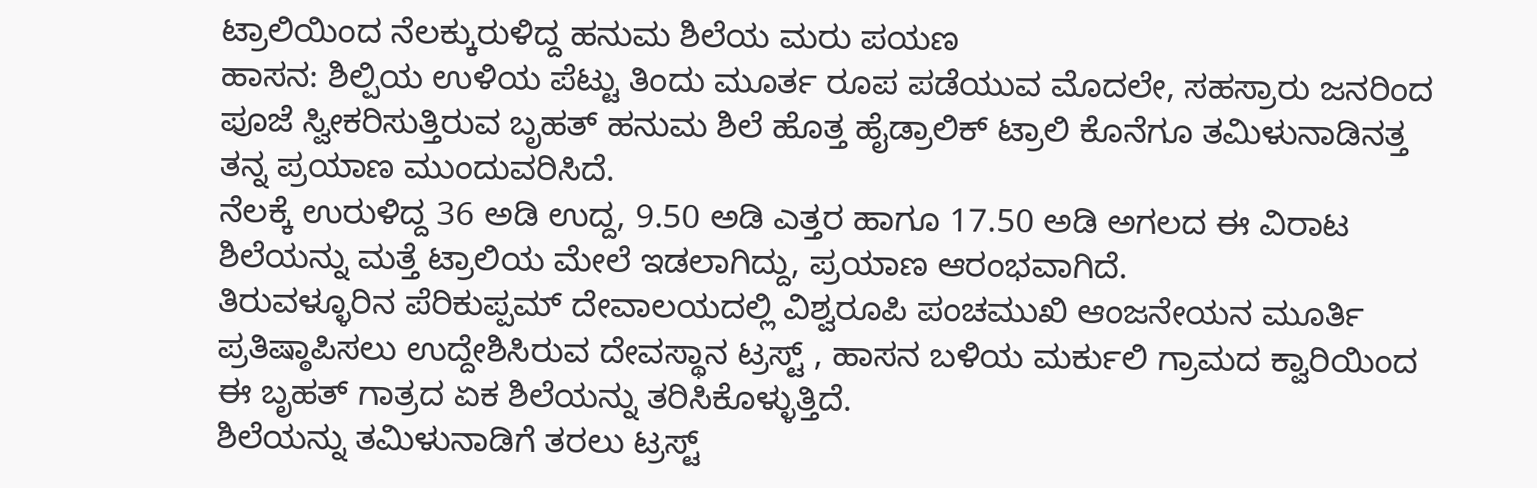ಟ್ರಾಲಿಯಿಂದ ನೆಲಕ್ಕುರುಳಿದ್ದ ಹನುಮ ಶಿಲೆಯ ಮರು ಪಯಣ
ಹಾಸನ: ಶಿಲ್ಪಿಯ ಉಳಿಯ ಪೆಟ್ಟು ತಿಂದು ಮೂರ್ತ ರೂಪ ಪಡೆಯುವ ಮೊದಲೇ, ಸಹಸ್ರಾರು ಜನರಿಂದ ಪೂಜೆ ಸ್ವೀಕರಿಸುತ್ತಿರುವ ಬೃಹತ್ ಹನುಮ ಶಿಲೆ ಹೊತ್ತ ಹೈಡ್ರಾಲಿಕ್ ಟ್ರಾಲಿ ಕೊನೆಗೂ ತಮಿಳುನಾಡಿನತ್ತ ತನ್ನ ಪ್ರಯಾಣ ಮುಂದುವರಿಸಿದೆ.
ನೆಲಕ್ಕೆ ಉರುಳಿದ್ದ 36 ಅಡಿ ಉದ್ದ, 9.50 ಅಡಿ ಎತ್ತರ ಹಾಗೂ 17.50 ಅಡಿ ಅಗಲದ ಈ ವಿರಾಟ ಶಿಲೆಯನ್ನು ಮತ್ತೆ ಟ್ರಾಲಿಯ ಮೇಲೆ ಇಡಲಾಗಿದ್ದು, ಪ್ರಯಾಣ ಆರಂಭವಾಗಿದೆ.
ತಿರುವಳ್ಳೂರಿನ ಪೆರಿಕುಪ್ಪಮ್ ದೇವಾಲಯದಲ್ಲಿ ವಿಶ್ವರೂಪಿ ಪಂಚಮುಖಿ ಆಂಜನೇಯನ ಮೂರ್ತಿ ಪ್ರತಿಷ್ಠಾಪಿಸಲು ಉದ್ದೇಶಿಸಿರುವ ದೇವಸ್ಥಾನ ಟ್ರಸ್ಟ್ , ಹಾಸನ ಬಳಿಯ ಮರ್ಕುಲಿ ಗ್ರಾಮದ ಕ್ವಾರಿಯಿಂದ ಈ ಬೃಹತ್ ಗಾತ್ರದ ಏಕ ಶಿಲೆಯನ್ನು ತರಿಸಿಕೊಳ್ಳುತ್ತಿದೆ.
ಶಿಲೆಯನ್ನು ತಮಿಳುನಾಡಿಗೆ ತರಲು ಟ್ರಸ್ಟ್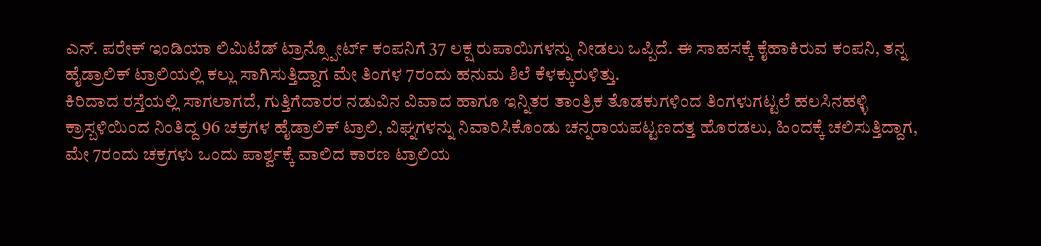ಎನ್. ಪರೇಕ್ ಇಂಡಿಯಾ ಲಿಮಿಟೆಡ್ ಟ್ರಾನ್ಸ್ಪೋರ್ಟ್ ಕಂಪನಿಗೆ 37 ಲಕ್ಷ ರುಪಾಯಿಗಳನ್ನು ನೀಡಲು ಒಪ್ಪಿದೆ. ಈ ಸಾಹಸಕ್ಕೆ ಕೈಹಾಕಿರುವ ಕಂಪನಿ, ತನ್ನ ಹೈಡ್ರಾಲಿಕ್ ಟ್ರಾಲಿಯಲ್ಲಿ ಕಲ್ಲು ಸಾಗಿಸುತ್ತಿದ್ದಾಗ ಮೇ ತಿಂಗಳ 7ರಂದು ಹನುಮ ಶಿಲೆ ಕೆಳಕ್ಕುರುಳಿತ್ತು.
ಕಿರಿದಾದ ರಸ್ತೆಯಲ್ಲಿ ಸಾಗಲಾಗದೆ, ಗುತ್ತಿಗೆದಾರರ ನಡುವಿನ ವಿವಾದ ಹಾಗೂ ಇನ್ನಿತರ ತಾಂತ್ರಿಕ ತೊಡಕುಗಳಿಂದ ತಿಂಗಳುಗಟ್ಟಲೆ ಹಲಸಿನಹಳ್ಳಿ ಕ್ರಾಸ್ಬಳಿಯಿಂದ ನಿಂತಿದ್ದ 96 ಚಕ್ರಗಳ ಹೈಡ್ರಾಲಿಕ್ ಟ್ರಾಲಿ, ವಿಘ್ನಗಳನ್ನು ನಿವಾರಿಸಿಕೊಂಡು ಚನ್ನರಾಯಪಟ್ಟಣದತ್ತ ಹೊರಡಲು, ಹಿಂದಕ್ಕೆ ಚಲಿಸುತ್ತಿದ್ದಾಗ, ಮೇ 7ರಂದು ಚಕ್ರಗಳು ಒಂದು ಪಾರ್ಶ್ವಕ್ಕೆ ವಾಲಿದ ಕಾರಣ ಟ್ರಾಲಿಯ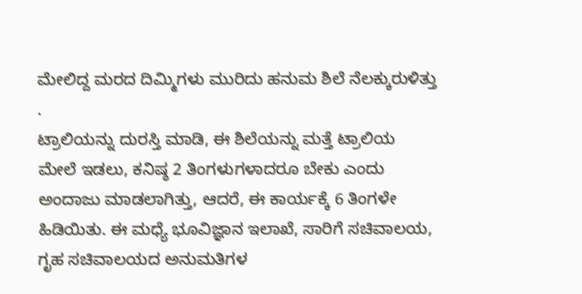ಮೇಲಿದ್ದ ಮರದ ದಿಮ್ಮಿಗಳು ಮುರಿದು ಹನುಮ ಶಿಲೆ ನೆಲಕ್ಕುರುಳಿತ್ತು .
ಟ್ರಾಲಿಯನ್ನು ದುರಸ್ತಿ ಮಾಡಿ, ಈ ಶಿಲೆಯನ್ನು ಮತ್ತೆ ಟ್ರಾಲಿಯ ಮೇಲೆ ಇಡಲು, ಕನಿಷ್ಠ 2 ತಿಂಗಳುಗಳಾದರೂ ಬೇಕು ಎಂದು ಅಂದಾಜು ಮಾಡಲಾಗಿತ್ತು, ಆದರೆ, ಈ ಕಾರ್ಯಕ್ಕೆ 6 ತಿಂಗಳೇ ಹಿಡಿಯಿತು. ಈ ಮಧ್ಯೆ ಭೂವಿಜ್ಞಾನ ಇಲಾಖೆ, ಸಾರಿಗೆ ಸಚಿವಾಲಯ, ಗೃಹ ಸಚಿವಾಲಯದ ಅನುಮತಿಗಳ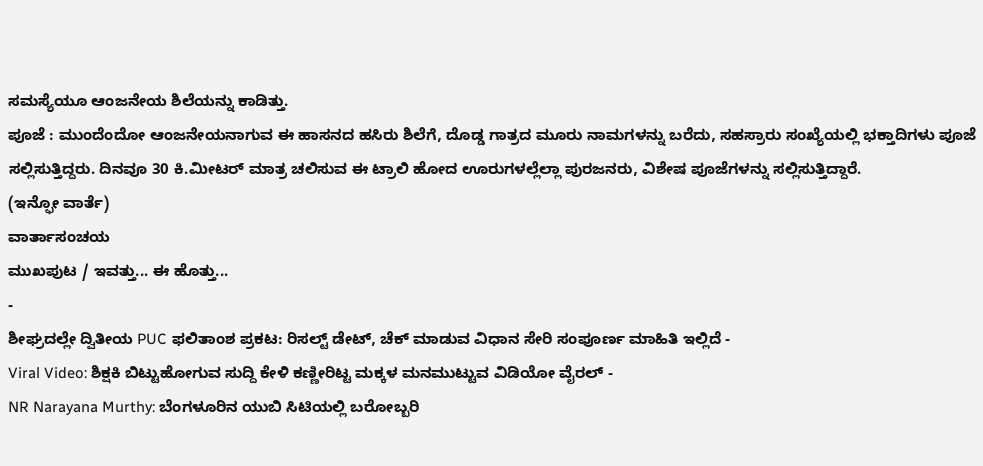ಸಮಸ್ಯೆಯೂ ಆಂಜನೇಯ ಶಿಲೆಯನ್ನು ಕಾಡಿತ್ತು.
ಪೂಜೆ : ಮುಂದೆಂದೋ ಆಂಜನೇಯನಾಗುವ ಈ ಹಾಸನದ ಹಸಿರು ಶಿಲೆಗೆ, ದೊಡ್ಡ ಗಾತ್ರದ ಮೂರು ನಾಮಗಳನ್ನು ಬರೆದು, ಸಹಸ್ರಾರು ಸಂಖ್ಯೆಯಲ್ಲಿ ಭಕ್ತಾದಿಗಳು ಪೂಜೆ ಸಲ್ಲಿಸುತ್ತಿದ್ದರು. ದಿನವೂ 30 ಕಿ.ಮೀಟರ್ ಮಾತ್ರ ಚಲಿಸುವ ಈ ಟ್ರಾಲಿ ಹೋದ ಊರುಗಳಲ್ಲೆಲ್ಲಾ ಪುರಜನರು, ವಿಶೇಷ ಪೂಜೆಗಳನ್ನು ಸಲ್ಲಿಸುತ್ತಿದ್ದಾರೆ.
(ಇನ್ಫೋ ವಾರ್ತೆ)
ವಾರ್ತಾಸಂಚಯ
ಮುಖಪುಟ / ಇವತ್ತು... ಈ ಹೊತ್ತು...
-
ಶೀಘ್ರದಲ್ಲೇ ದ್ವಿತೀಯ PUC ಫಲಿತಾಂಶ ಪ್ರಕಟ: ರಿಸಲ್ಟ್ ಡೇಟ್, ಚೆಕ್ ಮಾಡುವ ವಿಧಾನ ಸೇರಿ ಸಂಪೂರ್ಣ ಮಾಹಿತಿ ಇಲ್ಲಿದೆ -
Viral Video: ಶಿಕ್ಷಕಿ ಬಿಟ್ಟುಹೋಗುವ ಸುದ್ದಿ ಕೇಳಿ ಕಣ್ಣೀರಿಟ್ಟ ಮಕ್ಕಳ ಮನಮುಟ್ಟುವ ವಿಡಿಯೋ ವೈರಲ್ -
NR Narayana Murthy: ಬೆಂಗಳೂರಿನ ಯುಬಿ ಸಿಟಿಯಲ್ಲಿ ಬರೋಬ್ಬರಿ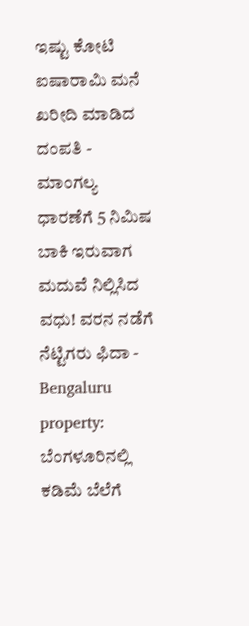ಇಷ್ಟು ಕೋಟಿ ಐಷಾರಾಮಿ ಮನೆ ಖರೀದಿ ಮಾಡಿದ ದಂಪತಿ -
ಮಾಂಗಲ್ಯ ಧಾರಣೆಗೆ 5 ನಿಮಿಷ ಬಾಕಿ ಇರುವಾಗ ಮದುವೆ ನಿಲ್ಲಿಸಿದ ವಧು! ವರನ ನಡೆಗೆ ನೆಟ್ಟಿಗರು ಫಿದಾ -
Bengaluru property: ಬೆಂಗಳೂರಿನಲ್ಲಿ ಕಡಿಮೆ ಬೆಲೆಗೆ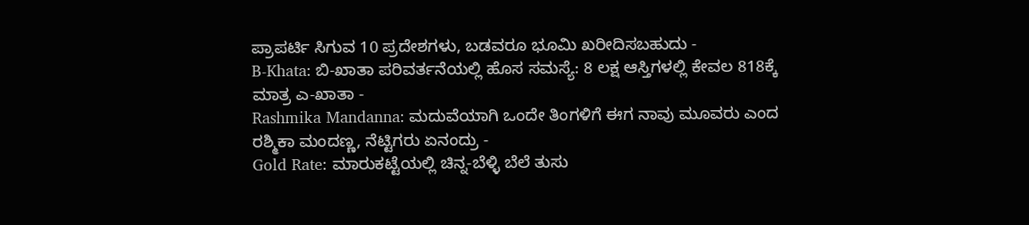ಪ್ರಾಪರ್ಟಿ ಸಿಗುವ 10 ಪ್ರದೇಶಗಳು, ಬಡವರೂ ಭೂಮಿ ಖರೀದಿಸಬಹುದು -
B-Khata: ಬಿ-ಖಾತಾ ಪರಿವರ್ತನೆಯಲ್ಲಿ ಹೊಸ ಸಮಸ್ಯೆ: 8 ಲಕ್ಷ ಆಸ್ತಿಗಳಲ್ಲಿ ಕೇವಲ 818ಕ್ಕೆ ಮಾತ್ರ ಎ-ಖಾತಾ -
Rashmika Mandanna: ಮದುವೆಯಾಗಿ ಒಂದೇ ತಿಂಗಳಿಗೆ ಈಗ ನಾವು ಮೂವರು ಎಂದ ರಶ್ಮಿಕಾ ಮಂದಣ್ಣ, ನೆಟ್ಟಿಗರು ಏನಂದ್ರು -
Gold Rate: ಮಾರುಕಟ್ಟೆಯಲ್ಲಿ ಚಿನ್ನ-ಬೆಳ್ಳಿ ಬೆಲೆ ತುಸು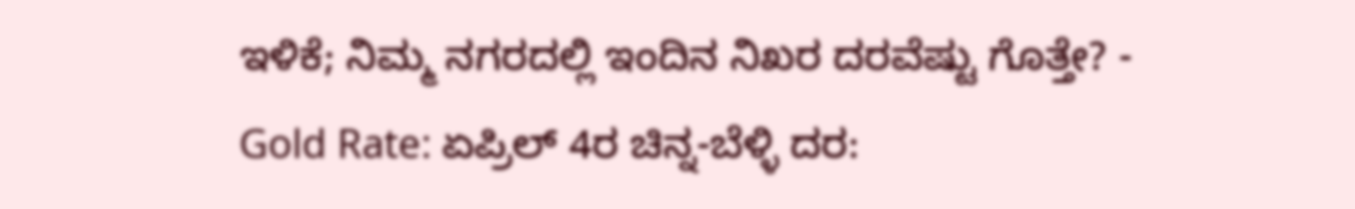ಇಳಿಕೆ; ನಿಮ್ಮ ನಗರದಲ್ಲಿ ಇಂದಿನ ನಿಖರ ದರವೆಷ್ಟು ಗೊತ್ತೇ? -
Gold Rate: ಏಪ್ರಿಲ್ 4ರ ಚಿನ್ನ-ಬೆಳ್ಳಿ ದರ: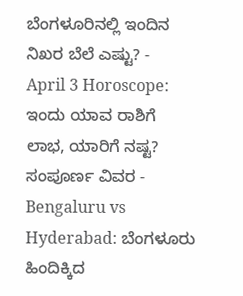ಬೆಂಗಳೂರಿನಲ್ಲಿ ಇಂದಿನ ನಿಖರ ಬೆಲೆ ಎಷ್ಟು? -
April 3 Horoscope: ಇಂದು ಯಾವ ರಾಶಿಗೆ ಲಾಭ, ಯಾರಿಗೆ ನಷ್ಟ? ಸಂಪೂರ್ಣ ವಿವರ -
Bengaluru vs Hyderabad: ಬೆಂಗಳೂರು ಹಿಂದಿಕ್ಕಿದ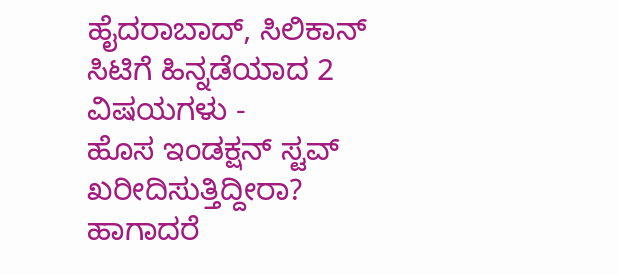ಹೈದರಾಬಾದ್, ಸಿಲಿಕಾನ್ ಸಿಟಿಗೆ ಹಿನ್ನಡೆಯಾದ 2 ವಿಷಯಗಳು -
ಹೊಸ ಇಂಡಕ್ಷನ್ ಸ್ಟವ್ ಖರೀದಿಸುತ್ತಿದ್ದೀರಾ? ಹಾಗಾದರೆ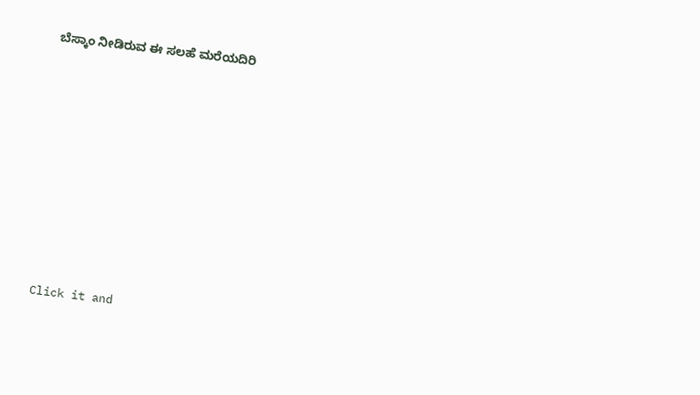ಬೆಸ್ಕಾಂ ನೀಡಿರುವ ಈ ಸಲಹೆ ಮರೆಯದಿರಿ












Click it and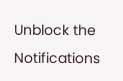Unblock the Notifications